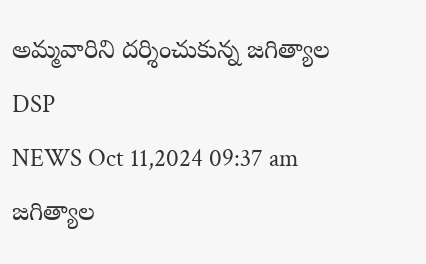అమ్మవారిని దర్శించుకున్న జగిత్యాల DSP
NEWS Oct 11,2024 09:37 am
జగిత్యాల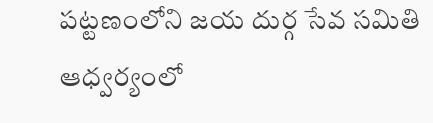పట్టణంలోని జయ దుర్గ సేవ సమితి ఆధ్వర్యంలో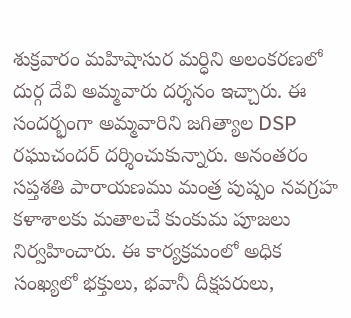శుక్రవారం మహిషాసుర మర్ధిని అలంకరణలో దుర్గ దేవి అమ్మవారు దర్శనం ఇచ్చారు. ఈ సందర్భంగా అమ్మవారిని జగిత్యాల DSP రఘుచందర్ దర్శించుకున్నారు. అనంతరం సప్తశతి పారాయణము మంత్ర పుష్పం నవగ్రహ కళాశాలకు మతాలచే కుంకుమ పూజలు నిర్వహించారు. ఈ కార్యక్రమంలో అధిక సంఖ్యలో భక్తులు, భవానీ దీక్షపరులు,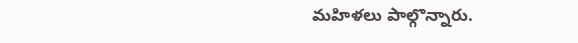మహిళలు పాల్గొన్నారు.